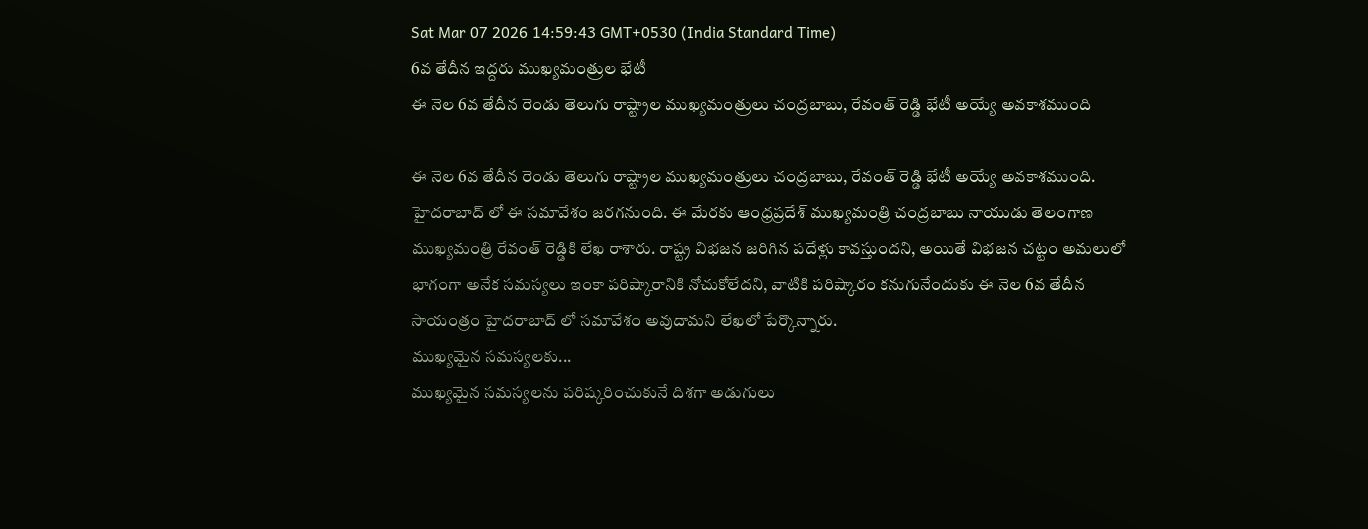Sat Mar 07 2026 14:59:43 GMT+0530 (India Standard Time)
6వ తేదీన ఇద్దరు ముఖ్యమంత్రుల భేటీ
ఈ నెల 6వ తేదీన రెండు తెలుగు రాష్ట్రాల ముఖ్యమంత్రులు చంద్రబాబు, రేవంత్ రెడ్డి భేటీ అయ్యే అవకాశముంది

ఈ నెల 6వ తేదీన రెండు తెలుగు రాష్ట్రాల ముఖ్యమంత్రులు చంద్రబాబు, రేవంత్ రెడ్డి భేటీ అయ్యే అవకాశముంది. హైదరాబాద్ లో ఈ సమావేశం జరగనుంది. ఈ మేరకు ఆంధ్రప్రదేశ్ ముఖ్యమంత్రి చంద్రబాబు నాయుడు తెలంగాణ ముఖ్యమంత్రి రేవంత్ రెడ్డికి లేఖ రాశారు. రాష్ట్ర విభజన జరిగిన పదేళ్లు కావస్తుందని, అయితే విభజన చట్టం అమలులో భాగంగా అనేక సమస్యలు ఇంకా పరిష్కారానికి నోచుకోలేదని, వాటికి పరిష్కారం కనుగునేందుకు ఈ నెల 6వ తేదీన సాయంత్రం హైదరాబాద్ లో సమావేశం అవుదామని లేఖలో పేర్కొన్నారు.
ముఖ్యమైన సమస్యలకు...
ముఖ్యమైన సమస్యలను పరిష్కరించుకునే దిశగా అడుగులు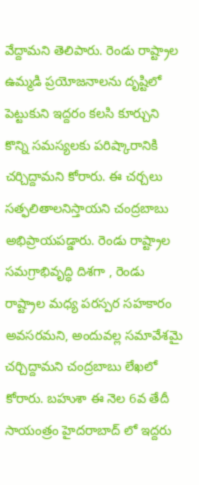వేద్దామని తెలిపారు. రెండు రాష్ట్రాల ఉమ్మడి ప్రయోజనాలను దృష్టిలో పెట్టుకుని ఇద్దరం కలసి కూర్చుని కొన్ని సమస్యలకు పరిష్కారానికి చర్చిద్దామని కోరారు. ఈ చర్చలు సత్ఫలితాలనిస్తాయని చంద్రబాబు అభిప్రాయపడ్డారు. రెండు రాష్ట్రాల సమగ్రాభివృద్ధి దిశగా , రెండు రాష్ట్రాల మధ్య పరస్పర సహకారం అవసరమని, అందువల్ల సమావేశమై చర్చిద్దామని చంద్రబాబు లేఖలో కోరారు. బహుశా ఈ నెల 6వ తేదీ సాయంత్రం హైదరాబాద్ లో ఇద్దరు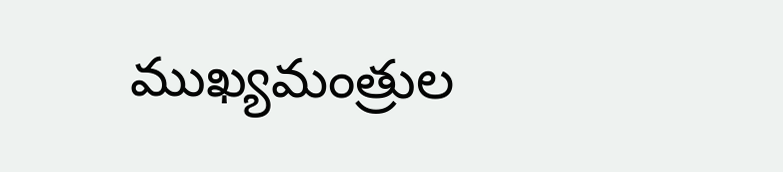ముఖ్యమంత్రుల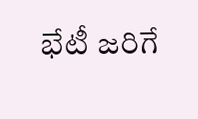భేటీ జరిగే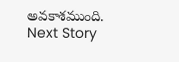అవకాశముంది.
Next Story